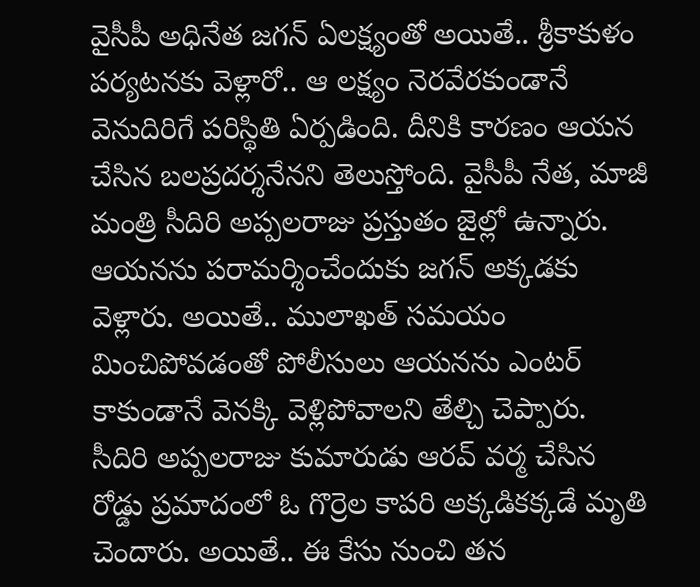వైసీపీ అధినేత జగన్ ఏలక్ష్యంతో అయితే.. శ్రీకాకుళం పర్యటనకు వెళ్లారో.. ఆ లక్ష్యం నెరవేరకుండానే వెనుదిరిగే పరిస్థితి ఏర్పడింది. దీనికి కారణం ఆయన చేసిన బలప్రదర్శనేనని తెలుస్తోంది. వైసీపీ నేత, మాజీ మంత్రి సీదిరి అప్పలరాజు ప్రస్తుతం జైల్లో ఉన్నారు. ఆయనను పరామర్శించేందుకు జగన్ అక్కడకు వెళ్లారు. అయితే.. ములాఖత్ సమయం మించిపోవడంతో పోలీసులు ఆయనను ఎంటర్ కాకుండానే వెనక్కి వెళ్లిపోవాలని తేల్చి చెప్పారు.
సీదిరి అప్పలరాజు కుమారుడు ఆరవ్ వర్మ చేసిన రోడ్డు ప్రమాదంలో ఓ గొర్రెల కాపరి అక్కడికక్కడే మృతి చెందారు. అయితే.. ఈ కేసు నుంచి తన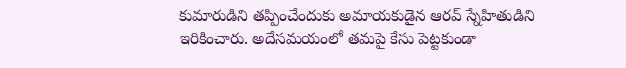కుమారుడిని తప్పించేందుకు అమాయకుడైన ఆరవ్ స్నేహితుడిని ఇరికించారు. అదేసమయంలో తమపై కేసు పెట్టకుండా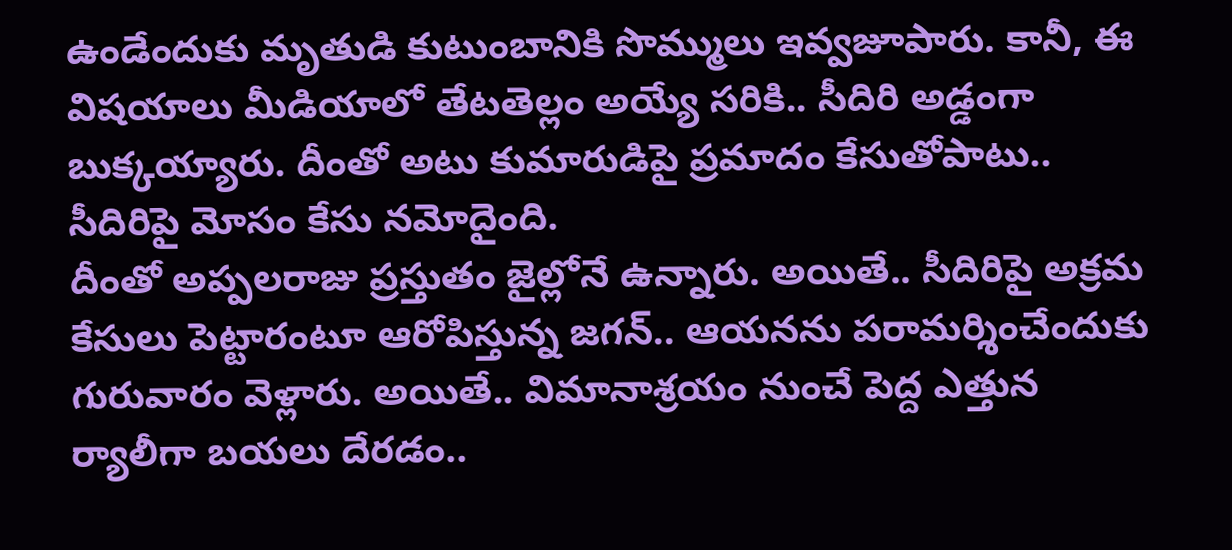ఉండేందుకు మృతుడి కుటుంబానికి సొమ్ములు ఇవ్వజూపారు. కానీ, ఈ విషయాలు మీడియాలో తేటతెల్లం అయ్యే సరికి.. సీదిరి అడ్డంగా బుక్కయ్యారు. దీంతో అటు కుమారుడిపై ప్రమాదం కేసుతోపాటు.. సీదిరిపై మోసం కేసు నమోదైంది.
దీంతో అప్పలరాజు ప్రస్తుతం జైల్లోనే ఉన్నారు. అయితే.. సీదిరిపై అక్రమ కేసులు పెట్టారంటూ ఆరోపిస్తున్న జగన్.. ఆయనను పరామర్శించేందుకు గురువారం వెళ్లారు. అయితే.. విమానాశ్రయం నుంచే పెద్ద ఎత్తున ర్యాలీగా బయలు దేరడం..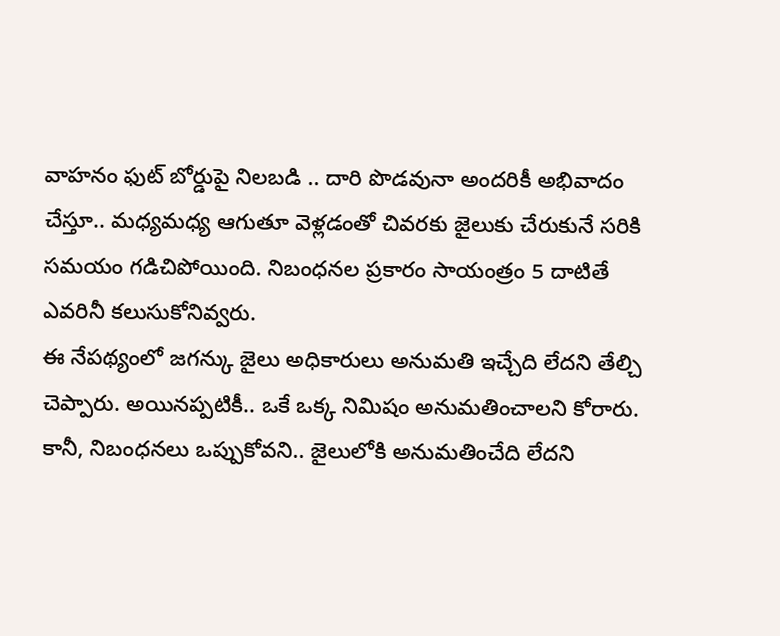వాహనం ఫుట్ బోర్డుపై నిలబడి .. దారి పొడవునా అందరికీ అభివాదం చేస్తూ.. మధ్యమధ్య ఆగుతూ వెళ్లడంతో చివరకు జైలుకు చేరుకునే సరికి సమయం గడిచిపోయింది. నిబంధనల ప్రకారం సాయంత్రం 5 దాటితే ఎవరినీ కలుసుకోనివ్వరు.
ఈ నేపథ్యంలో జగన్కు జైలు అధికారులు అనుమతి ఇచ్చేది లేదని తేల్చి చెప్పారు. అయినప్పటికీ.. ఒకే ఒక్క నిమిషం అనుమతించాలని కోరారు. కానీ, నిబంధనలు ఒప్పుకోవని.. జైలులోకి అనుమతించేది లేదని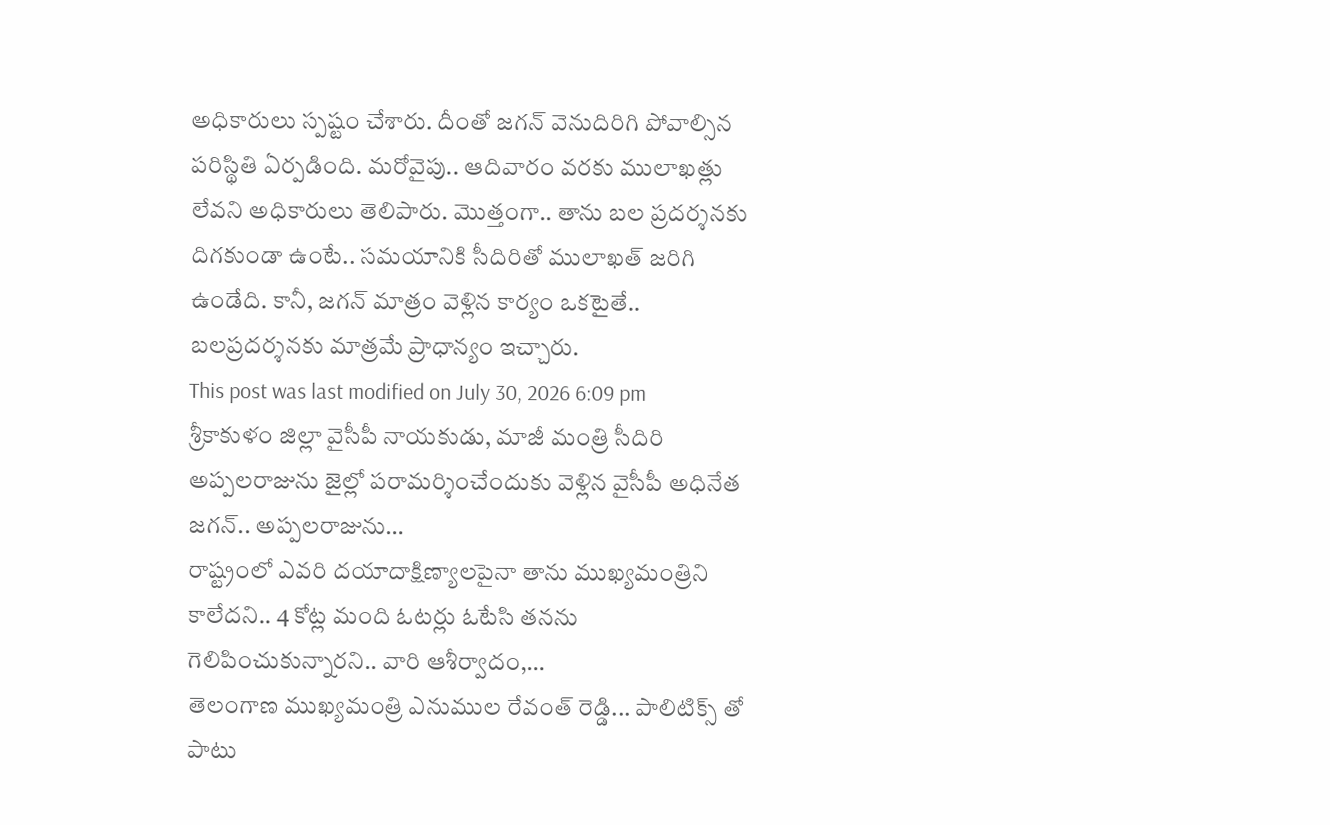అధికారులు స్పష్టం చేశారు. దీంతో జగన్ వెనుదిరిగి పోవాల్సిన పరిస్థితి ఏర్పడింది. మరోవైపు.. ఆదివారం వరకు ములాఖత్లు లేవని అధికారులు తెలిపారు. మొత్తంగా.. తాను బల ప్రదర్శనకు దిగకుండా ఉంటే.. సమయానికి సీదిరితో ములాఖత్ జరిగి ఉండేది. కానీ, జగన్ మాత్రం వెళ్లిన కార్యం ఒకటైతే.. బలప్రదర్శనకు మాత్రమే ప్రాధాన్యం ఇచ్చారు.
This post was last modified on July 30, 2026 6:09 pm
శ్రీకాకుళం జిల్లా వైసీపీ నాయకుడు, మాజీ మంత్రి సీదిరి అప్పలరాజును జైల్లో పరామర్శించేందుకు వెళ్లిన వైసీపీ అధినేత జగన్.. అప్పలరాజును…
రాష్ట్రంలో ఎవరి దయాదాక్షిణ్యాలపైనా తాను ముఖ్యమంత్రిని కాలేదని.. 4 కోట్ల మంది ఓటర్లు ఓటేసి తనను గెలిపించుకున్నారని.. వారి ఆశీర్వాదం,…
తెలంగాణ ముఖ్యమంత్రి ఎనుముల రేవంత్ రెడ్డి... పాలిటిక్స్ తో పాటు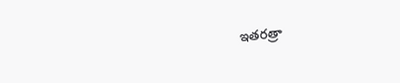ఇతరత్రా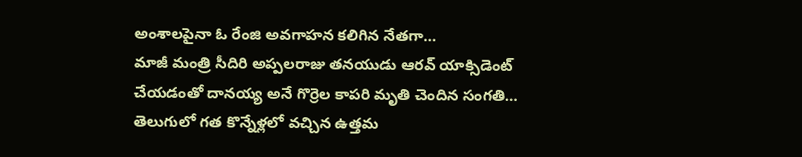అంశాలపైనా ఓ రేంజి అవగాహన కలిగిన నేతగా…
మాజీ మంత్రి సీదిరి అప్పలరాజు తనయుడు ఆరవ్ యాక్సిడెంట్ చేయడంతో దానయ్య అనే గొర్రెల కాపరి మృతి చెందిన సంగతి…
తెలుగులో గత కొన్నేళ్లలో వచ్చిన ఉత్తమ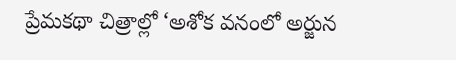ప్రేమకథా చిత్రాల్లో ‘అశోక వనంలో అర్జున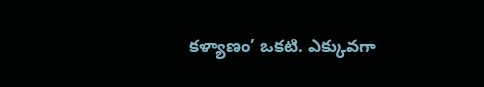కళ్యాణం’ ఒకటి. ఎక్కువగా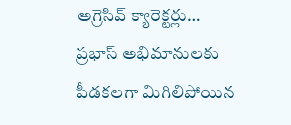అగ్రెసివ్ క్యారెక్టర్లు…
ప్రభాస్ అభిమానులకు పీడకలగా మిగిలిపోయిన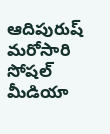ఆదిపురుష్ మరోసారి సోషల్ మీడియా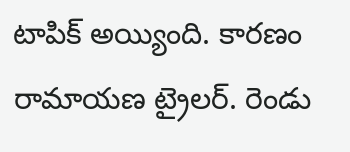టాపిక్ అయ్యింది. కారణం రామాయణ ట్రైలర్. రెండు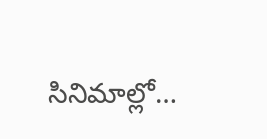సినిమాల్లో…